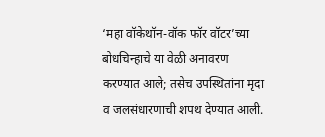‘महा वॉकेथॉन-वॉक फॉर वॉटर’च्या बोधचिन्हाचे या वेळी अनावरण करण्यात आले; तसेच उपस्थितांना मृदा व जलसंधारणाची शपथ देण्यात आली.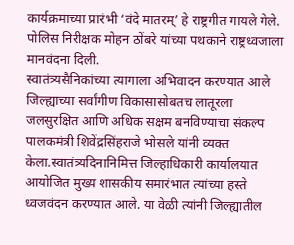कार्यक्रमाच्या प्रारंभी ‘वंदे मातरम्’ हे राष्ट्रगीत गायले गेले. पोलिस निरीक्षक मोहन ठोंबरे यांच्या पथकाने राष्ट्रध्वजाला मानवंदना दिली.
स्वातंत्र्यसैनिकांच्या त्यागाला अभिवादन करण्यात आले
जिल्ह्याच्या सर्वांगीण विकासासोबतच लातूरला जलसुरक्षित आणि अधिक सक्षम बनविण्याचा संकल्प पालकमंत्री शिवेंद्रसिंहराजे भोसले यांनी व्यक्त केला.स्वातंत्र्यदिनानिमित्त जिल्हाधिकारी कार्यालयात आयोजित मुख्य शासकीय समारंभात त्यांच्या हस्ते ध्वजवंदन करण्यात आले. या वेळी त्यांनी जिल्ह्यातील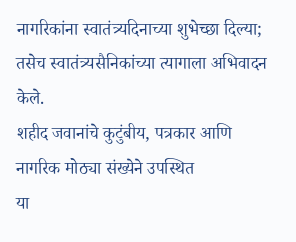नागरिकांना स्वातंत्र्यदिनाच्या शुभेच्छा दिल्या; तसेच स्वातंत्र्यसैनिकांच्या त्यागाला अभिवादन केले.
शहीद जवानांचे कुटुंबीय, पत्रकार आणि नागरिक मोठ्या संख्येने उपस्थित
या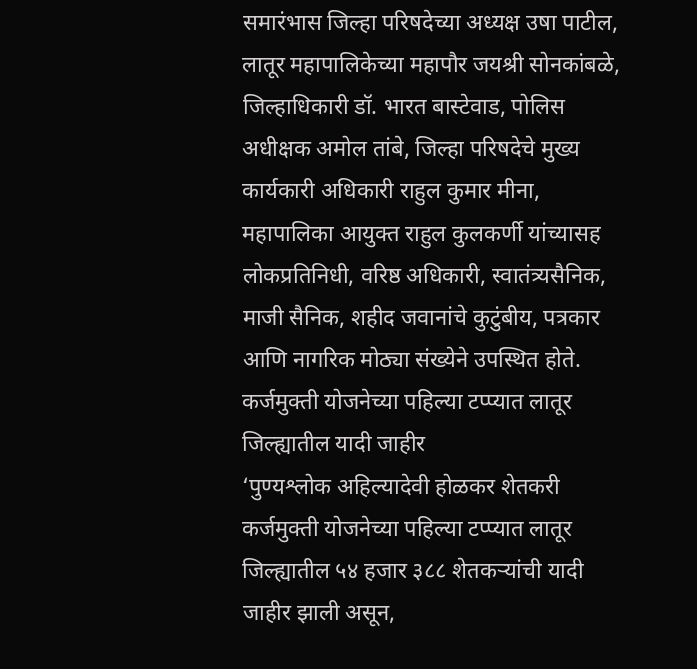समारंभास जिल्हा परिषदेच्या अध्यक्ष उषा पाटील, लातूर महापालिकेच्या महापौर जयश्री सोनकांबळे, जिल्हाधिकारी डॉ. भारत बास्टेवाड, पोलिस अधीक्षक अमोल तांबे, जिल्हा परिषदेचे मुख्य कार्यकारी अधिकारी राहुल कुमार मीना, महापालिका आयुक्त राहुल कुलकर्णी यांच्यासह लोकप्रतिनिधी, वरिष्ठ अधिकारी, स्वातंत्र्यसैनिक, माजी सैनिक, शहीद जवानांचे कुटुंबीय, पत्रकार आणि नागरिक मोठ्या संख्येने उपस्थित होते.
कर्जमुक्ती योजनेच्या पहिल्या टप्प्यात लातूर जिल्ह्यातील यादी जाहीर
‘पुण्यश्लोक अहिल्यादेवी होळकर शेतकरी कर्जमुक्ती योजनेच्या पहिल्या टप्प्यात लातूर जिल्ह्यातील ५४ हजार ३८८ शेतकऱ्यांची यादी जाहीर झाली असून,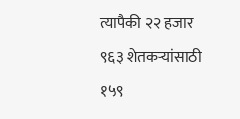त्यापैकी २२ हजार ९६३ शेतकऱ्यांसाठी १५९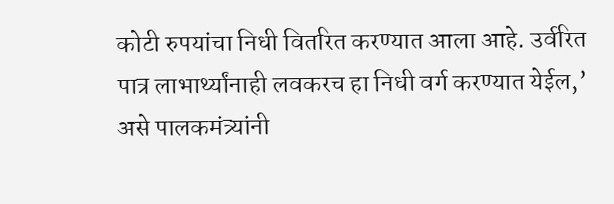कोटी रुपयांचा निधी वितरित करण्यात आला आहे. उर्वरित पात्र लाभार्थ्यांनाही लवकरच हा निधी वर्ग करण्यात येईल,’ असे पालकमंत्र्यांनी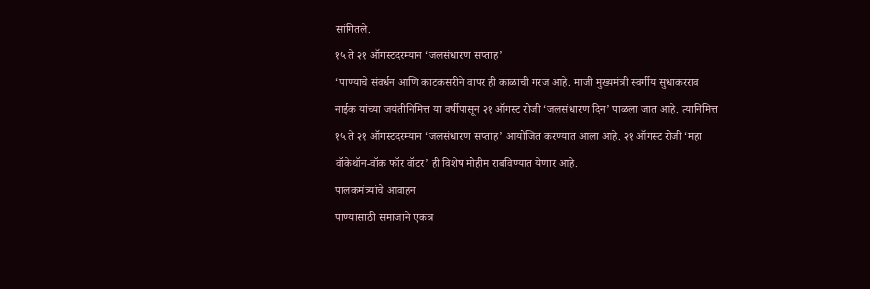सांगितले.
१५ ते २१ ऑगस्टदरम्यान ‘जलसंधारण सप्ताह’
‘पाण्याचे संवर्धन आणि काटकसरीने वापर ही काळाची गरज आहे. माजी मुख्यमंत्री स्वर्गीय सुधाकरराव नाईक यांच्या जयंतीनिमित्त या वर्षीपासून २१ ऑगस्ट रोजी ‘जलसंधारण दिन’ पाळला जात आहे. त्यानिमित्त १५ ते २१ ऑगस्टदरम्यान ‘जलसंधारण सप्ताह’ आयोजित करण्यात आला आहे. २१ ऑगस्ट रोजी ‘महा वॉकेथॉन-वॉक फॉर वॉटर’ ही विशेष मोहीम राबविण्यात येणार आहे.
पालकमंत्र्यांचे आवाहन
पाण्यासाठी समाजाने एकत्र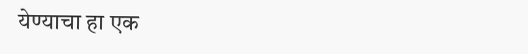येण्याचा हा एक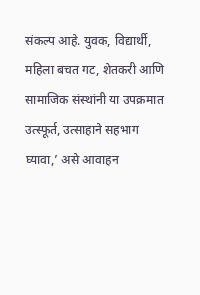संकल्प आहे. युवक, विद्यार्थी, महिला बचत गट, शेतकरी आणि सामाजिक संस्थांनी या उपक्रमात उत्स्फूर्त, उत्साहाने सहभाग घ्यावा,’ असे आवाहन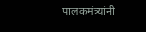पालकमंत्र्यांनी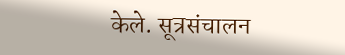केले. सूत्रसंचालन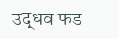उद्धव फड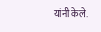यांनी केले.